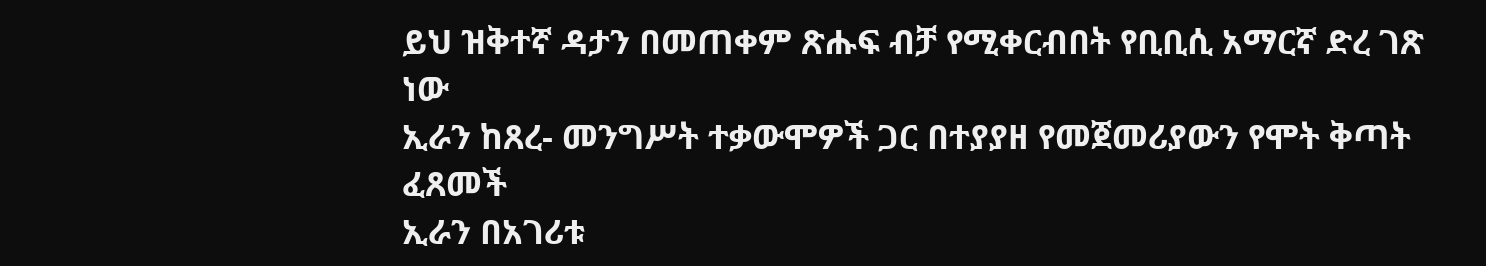ይህ ዝቅተኛ ዳታን በመጠቀም ጽሑፍ ብቻ የሚቀርብበት የቢቢሲ አማርኛ ድረ ገጽ ነው
ኢራን ከጸረ- መንግሥት ተቃውሞዎች ጋር በተያያዘ የመጀመሪያውን የሞት ቅጣት ፈጸመች
ኢራን በአገሪቱ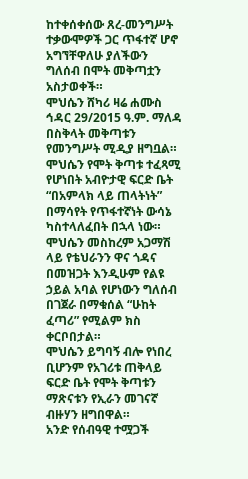ከተቀሰቀሰው ጸረ-መንግሥት ተቃውሞዎች ጋር ጥፋተኛ ሆኖ አግኘቸዋለሁ ያለችውን ግለሰብ በሞት መቅጣቷን አስታወቀች።
ሞህሴን ሸካሪ ዛሬ ሐሙስ ኅዳር 29/2015 ዓ.ም. ማለዳ በስቅላት መቅጣቱን የመንግሥት ሚዲያ ዘግቧል።
ሞህሴን የሞት ቅጣቱ ተፈጻሚ የሆነበት አብዮታዊ ፍርድ ቤት “በአምላክ ላይ ጠላትነት” በማሳየት የጥፋተኛነት ውሳኔ ካስተላለፈበት በኋላ ነው።
ሞህሴን መስከረም አጋማሽ ላይ የቴህራንን ዋና ጎዳና በመዝጋት እንዲሁም የልዩ ኃይል አባል የሆነውን ግለሰብ በገጀራ በማቁሰል “ሁከት ፈጣሪ” የሚልም ክስ ቀርቦበታል።
ሞህሴን ይግባኝ ብሎ የነበረ ቢሆንም የአገሪቱ ጠቅላይ ፍርድ ቤት የሞት ቅጣቱን ማጽናቱን የኢራን መገናኛ ብዙሃን ዘግበዋል።
አንድ የሰብዓዊ ተሟጋች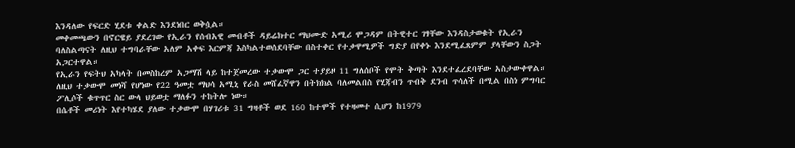እንዳለው የፍርድ ሂደቱ ቀልድ እንደነበር ወቅሷል።
መቀመጫውን በኖርዌይ ያደረገው የኢራን የሰብአዊ መብቶች ዳይሬክተር ማህሙድ አሚሪ ሞጋዳም በትዊተር ገፃቸው እንዳስታወቁት የኢራን ባለስልጣናት ለዚህ ተግባራቸው አለም አቀፍ እርምጃ እስካልተወሰደባቸው በስተቀር የተቃዋሚዎች ግድያ በየቀኑ እንደሚፈጸምም ያላቸውን ስጋት አጋርተዋል።
የኢራን የፍትህ አካላት በመስከረም አጋማሽ ላይ ከተጀመረው ተቃውሞ ጋር ተያይዞ 11 ግለሰቦች የሞት ቅጣት እንደተፈረደባቸው አስታውቀዋል።
ለዚህ ተቃውሞ መነሻ የሆነው የ22 ዓመቷ ማህሳ አሚኒ የራስ መሸፈኛዋን በትክክል ባለመልበስ የሂጃብን ጥብቅ ደንብ ጥሳለች በሚል በስነ ምግባር ፖሊሶች ቁጥጥር ስር ውላ ህይወቷ ማለፉን ተከትሎ ነው።
በሴቶች መሪነት እየተካሄደ ያለው ተቃውሞ በሃገሪቱ 31 ግዛቶች ወደ 160 ከተሞች የተዛመተ ሲሆን ከ1979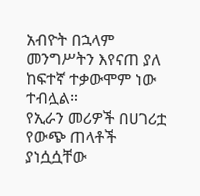አብዮት በኋላም መንግሥትን እየናጠ ያለ ከፍተኛ ተቃውሞም ነው ተብሏል።
የኢራን መሪዎች በሀገሪቷ የውጭ ጠላቶች ያነሷሷቸው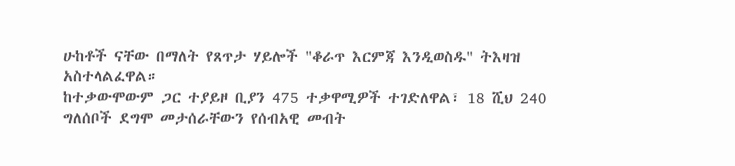ሁከቶች ናቸው በማለት የጸጥታ ሃይሎች "ቆራጥ እርምጃ እንዲወስዱ" ትእዛዝ አስተላልፈዋል።
ከተቃውሞውም ጋር ተያይዞ ቢያን 475 ተቃዋሚዎች ተገድለዋል፣ 18 ሺህ 240 ግለሰቦች ደግሞ መታሰራቸውን የሰብአዊ መብት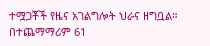ተሟጋቾች የዜና አገልግሎት ህራና ዘግቧል። በተጨማማሪም 61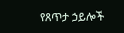የጸጥታ ኃይሎች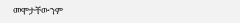መሞታቸውንም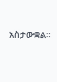አስታውቋል።